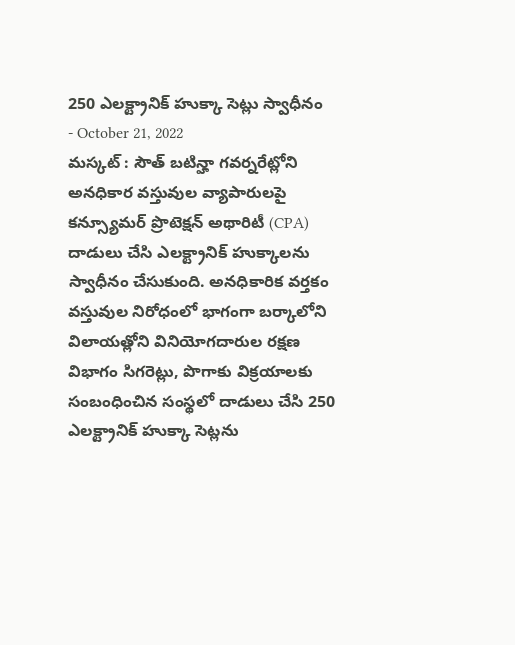250 ఎలక్ట్రానిక్ హుక్కా సెట్లు స్వాధీనం
- October 21, 2022
మస్కట్ : సౌత్ బటిన్హా గవర్నరేట్లోని అనధికార వస్తువుల వ్యాపారులపై కన్స్యూమర్ ప్రొటెక్షన్ అథారిటీ (CPA) దాడులు చేసి ఎలక్ట్రానిక్ హుక్కాలను స్వాధీనం చేసుకుంది. అనధికారిక వర్తకం వస్తువుల నిరోధంలో భాగంగా బర్కాలోని విలాయత్లోని వినియోగదారుల రక్షణ విభాగం సిగరెట్లు, పొగాకు విక్రయాలకు సంబంధించిన సంస్థలో దాడులు చేసి 250 ఎలక్ట్రానిక్ హుక్కా సెట్లను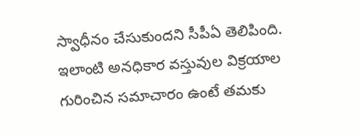స్వాధీనం చేసుకుందని సీపీఏ తెలిపింది. ఇలాంటి అనధికార వస్తువుల విక్రయాల గురించిన సమాచారం ఉంటే తమకు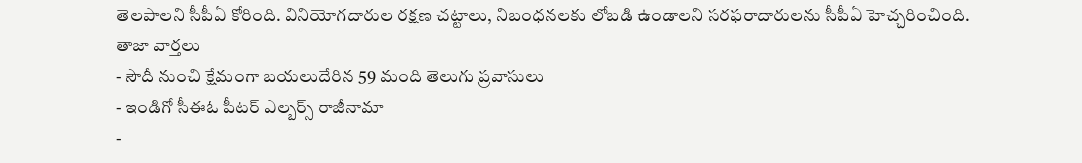తెలపాలని సీపీఏ కోరింది. వినియోగదారుల రక్షణ చట్టాలు, నిబంధనలకు లోబడి ఉండాలని సరఫరాదారులను సీపీఏ హెచ్చరించింది.
తాజా వార్తలు
- సౌదీ నుంచి క్షేమంగా బయలుదేరిన 59 మంది తెలుగు ప్రవాసులు
- ఇండిగో సీఈఓ పీటర్ ఎల్బర్స్ రాజీనామా
-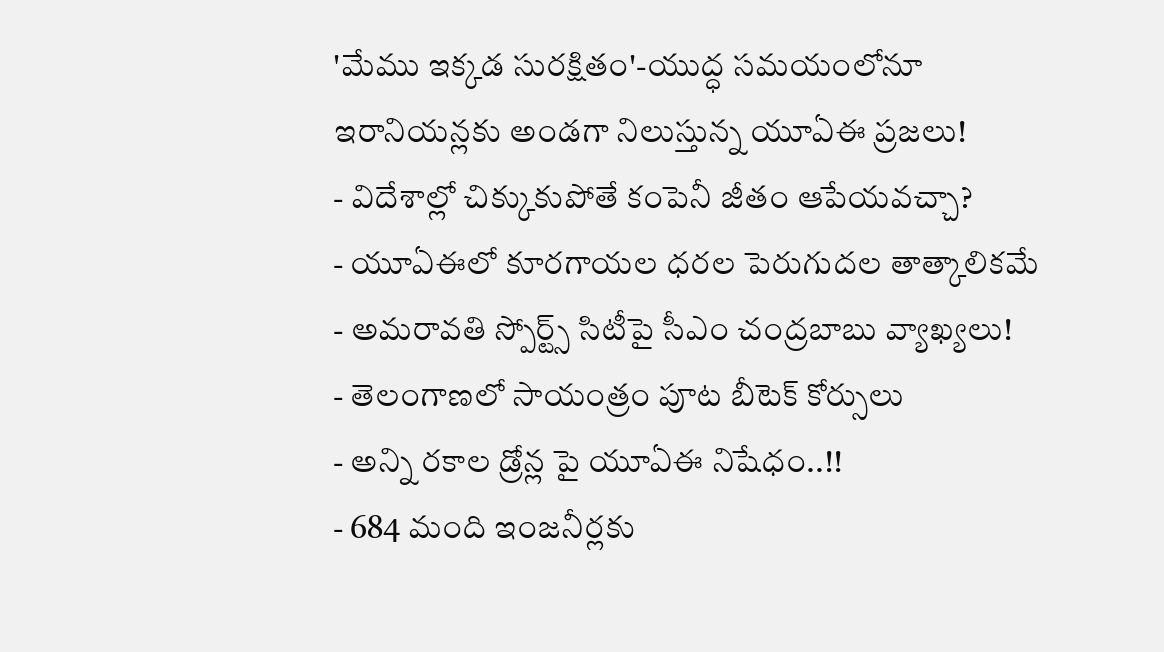'మేము ఇక్కడ సురక్షితం'-యుద్ధ సమయంలోనూ ఇరానియన్లకు అండగా నిలుస్తున్న యూఏఈ ప్రజలు!
- విదేశాల్లో చిక్కుకుపోతే కంపెనీ జీతం ఆపేయవచ్చా?
- యూఏఈలో కూరగాయల ధరల పెరుగుదల తాత్కాలికమే
- అమరావతి స్పోర్ట్స్ సిటీపై సీఎం చంద్రబాబు వ్యాఖ్యలు!
- తెలంగాణలో సాయంత్రం పూట బీటెక్ కోర్సులు
- అన్ని రకాల డ్రోన్ల పై యూఏఈ నిషేధం..!!
- 684 మంది ఇంజనీర్లకు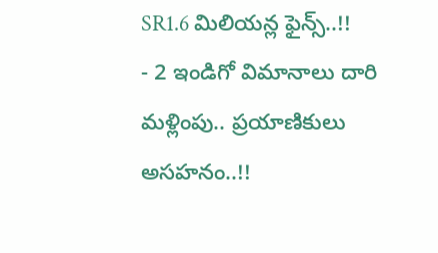SR1.6 మిలియన్ల ఫైన్స్..!!
- 2 ఇండిగో విమానాలు దారి మళ్లింపు.. ప్రయాణికులు అసహనం..!!